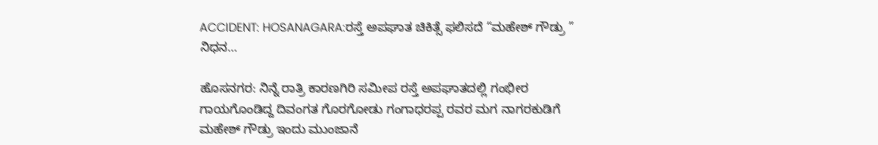ACCIDENT: HOSANAGARA:ರಸ್ತೆ ಅಪಘಾತ ಚಿಕಿತ್ಸೆ ಫಲಿಸದೆ “ಮಹೇಶ್ ಗೌಡ್ರು ” ನಿಧನ…

ಹೊಸನಗರ: ನಿನ್ನೆ ರಾತ್ರಿ ಕಾರಣಗಿರಿ ಸಮೀಪ ರಸ್ತೆ ಅಪಘಾತದಲ್ಲಿ ಗಂಭೀರ ಗಾಯಗೊಂಡಿದ್ದ ದಿವಂಗತ ಗೊರಗೋಡು ಗಂಗಾಧರಪ್ಪ ರವರ ಮಗ ನಾಗರಕುಡಿಗೆ ಮಹೇಶ್ ಗೌಡ್ರು ಇಂದು ಮುಂಜಾನೆ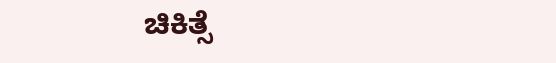ಚಿಕಿತ್ಸೆ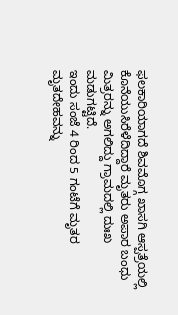ಫಲಕಾರಿಯಾಗದೆ ಶಿವಮೊಗ್ಗ ಖಾಸಗಿ ಆಸ್ಪತ್ರೆಯಲ್ಲಿ ಕೊನೆಯುಸಿರೆಳೆದಿದ್ದಾರೆ ಮೃತರು ಅಪಾರ ಬಂಧು ಮಿತ್ರರನ್ನು ಅಗಲಿದ್ದು ಗ್ರಾಮದಲ್ಲಿ ದುಃಖ ಮಡುಗಟ್ಟಿದೆ.
ಇಂದು ಸಂಜೆ 4 ರಿಂದ 5 ಗಂಟೆಗೆ ಮೃತರ ಮೃತದೇಹವನ್ನು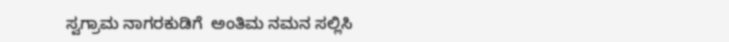ಸ್ವಗ್ರಾಮ ನಾಗರಕುಡಿಗೆ  ಅಂತಿಮ ನಮನ ಸಲ್ಲಿಸಿ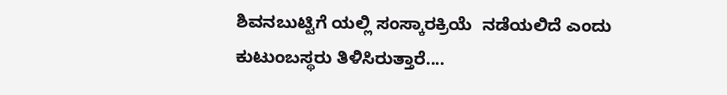ಶಿವನಬುಟ್ಟಿಗೆ ಯಲ್ಲಿ ಸಂಸ್ಕಾರಕ್ರಿಯೆ  ನಡೆಯಲಿದೆ ಎಂದು ಕುಟುಂಬಸ್ಥರು ತಿಳಿಸಿರುತ್ತಾರೆ....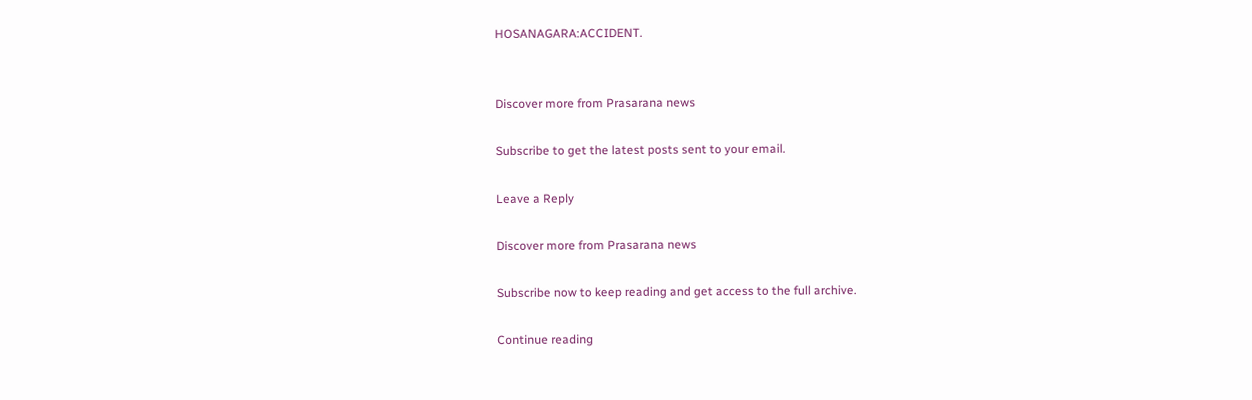HOSANAGARA:ACCIDENT.


Discover more from Prasarana news

Subscribe to get the latest posts sent to your email.

Leave a Reply

Discover more from Prasarana news

Subscribe now to keep reading and get access to the full archive.

Continue reading